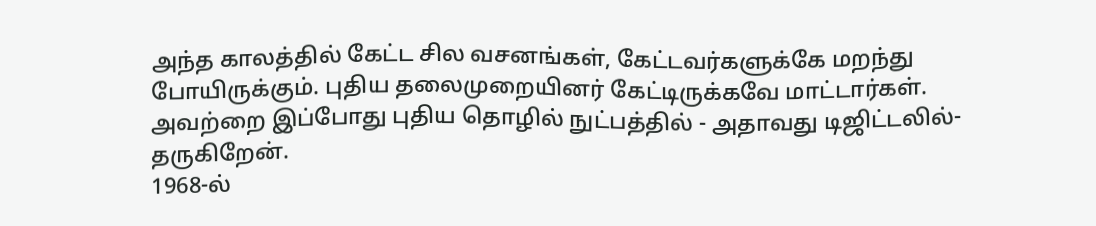அந்த காலத்தில் கேட்ட சில வசனங்கள், கேட்டவர்களுக்கே மறந்து போயிருக்கும். புதிய தலைமுறையினர் கேட்டிருக்கவே மாட்டார்கள். அவற்றை இப்போது புதிய தொழில் நுட்பத்தில் - அதாவது டிஜிட்டலில்- தருகிறேன்.
1968-ல்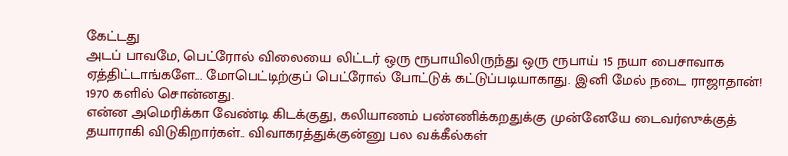கேட்டது
அடப் பாவமே, பெட்ரோல் விலையை லிட்டர் ஒரு ரூபாயிலிருந்து ஒரு ரூபாய் 15 நயா பைசாவாக ஏத்திட்டாங்களே... மோபெட்டிற்குப் பெட்ரோல் போட்டுக் கட்டுப்படியாகாது. இனி மேல் நடை ராஜாதான்!
1970 களில் சொன்னது.
என்ன அமெரிக்கா வேண்டி கிடக்குது, கலியாணம் பண்ணிக்கறதுக்கு முன்னேயே டைவர்ஸுக்குத் தயாராகி விடுகிறார்கள்.. விவாகரத்துக்குன்னு பல வக்கீல்கள்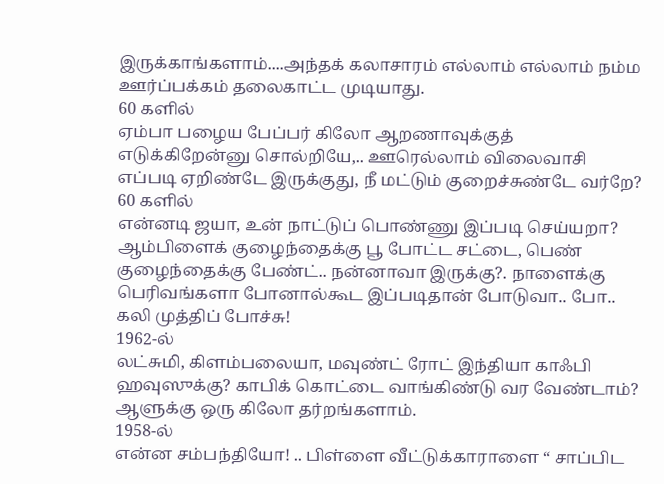இருக்காங்களாம்....அந்தக் கலாசாரம் எல்லாம் எல்லாம் நம்ம ஊர்ப்பக்கம் தலைகாட்ட முடியாது.
60 களில்
ஏம்பா பழைய பேப்பர் கிலோ ஆறணாவுக்குத் எடுக்கிறேன்னு சொல்றியே,.. ஊரெல்லாம் விலைவாசி எப்படி ஏறிண்டே இருக்குது, நீ மட்டும் குறைச்சுண்டே வர்றே?
60 களில்
என்னடி ஜயா, உன் நாட்டுப் பொண்ணு இப்படி செய்யறா? ஆம்பிளைக் குழைந்தைக்கு பூ போட்ட சட்டை, பெண் குழைந்தைக்கு பேண்ட்.. நன்னாவா இருக்கு?. நாளைக்கு பெரிவங்களா போனால்கூட இப்படிதான் போடுவா.. போ.. கலி முத்திப் போச்சு!
1962-ல்
லட்சுமி, கிளம்பலையா, மவுண்ட் ரோட் இந்தியா காஃபி ஹவுஸுக்கு? காபிக் கொட்டை வாங்கிண்டு வர வேண்டாம்? ஆளுக்கு ஒரு கிலோ தர்றங்களாம்.
1958-ல்
என்ன சம்பந்தியோ! .. பிள்ளை வீட்டுக்காராளை “ சாப்பிட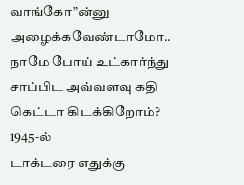வாங்கோ”ன்னு அழைக்கவேண்டாமோ.. நாமே போய் உட்கார்ந்து சாப்பிட அவ்வளவு கதி கெட்டா கிடக்கிறோம்?
1945-ல்
டாக்டரை எதுக்கு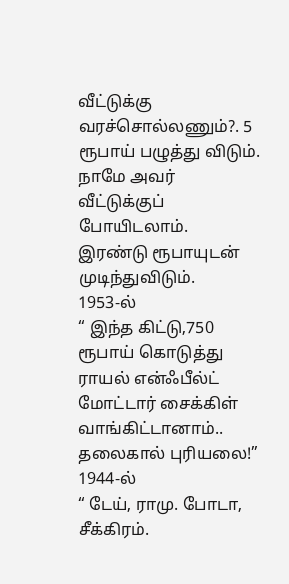வீட்டுக்கு வரச்சொல்லணும்?. 5 ரூபாய் பழுத்து விடும். நாமே அவர் வீட்டுக்குப் போயிடலாம். இரண்டு ரூபாயுடன் முடிந்துவிடும்.
1953-ல்
“ இந்த கிட்டு,750 ரூபாய் கொடுத்து ராயல் என்ஃபீல்ட் மோட்டார் சைக்கிள் வாங்கிட்டானாம்.. தலைகால் புரியலை!”
1944-ல்
“ டேய், ராமு. போடா, சீக்கிரம்.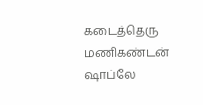கடைத்தெரு மணிகண்டன் ஷாப்லே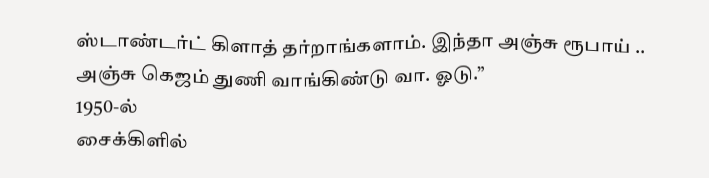ஸ்டாண்டர்ட் கிளாத் தர்றாங்களாம். இந்தா அஞ்சு ரூபாய் .. அஞ்சு கெஜம் துணி வாங்கிண்டு வா. ஓடு.”
1950-ல்
சைக்கிளில்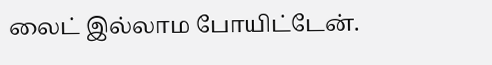லைட் இல்லாம போயிட்டேன்.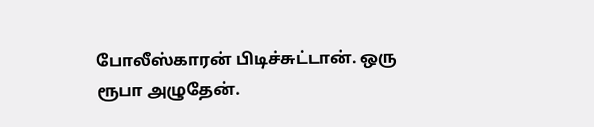போலீஸ்காரன் பிடிச்சுட்டான். ஒரு ரூபா அழுதேன்.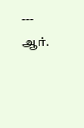---
ஆர்.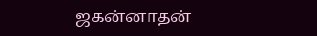ஜகன்னாதன்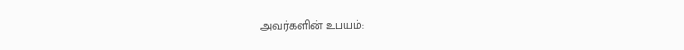அவர்களின் உபயம்: